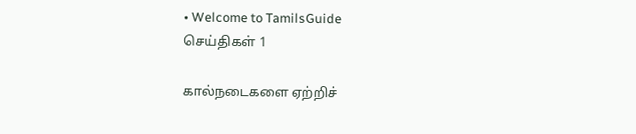• Welcome to TamilsGuide
செய்திகள் 1

கால்நடைகளை ஏற்றிச்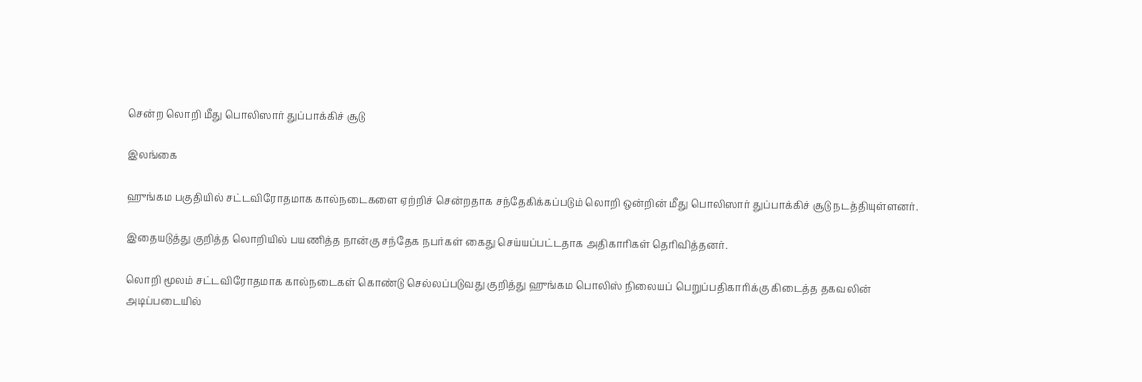சென்ற லொறி மீது பொலிஸார் துப்பாக்கிச் சூடு

இலங்கை

ஹுங்கம பகுதியில் சட்டவிரோதமாக கால்நடைகளை ஏற்றிச் சென்றதாக சந்தேகிக்கப்படும் லொறி ஒன்றின் மீது பொலிஸார் துப்பாக்கிச் சூடு நடத்தியுள்ளனர்.

இதையடுத்து குறித்த லொறியில் பயணித்த நான்கு சந்தேக நபர்கள் கைது செய்யப்பட்டதாக அதிகாரிகள் தெரிவித்தனர்.

லொறி மூலம் சட்டவிரோதமாக கால்நடைகள் கொண்டு செல்லப்படுவது குறித்து ஹுங்கம பொலிஸ் நிலையப் பெறுப்பதிகாரிக்கு கிடைத்த தகவலின் அடிப்படையில்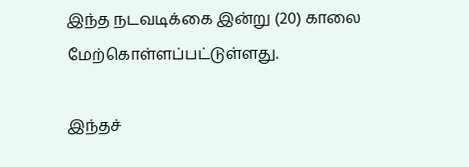இந்த நடவடிக்கை இன்று (20) காலை மேற்கொள்ளப்பட்டுள்ளது.

இந்தச்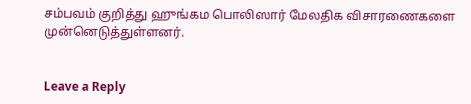சம்பவம் குறித்து ஹுங்கம பொலிஸார் மேலதிக விசாரணைகளை முன்னெடுத்துள்ளனர்.


Leave a Reply